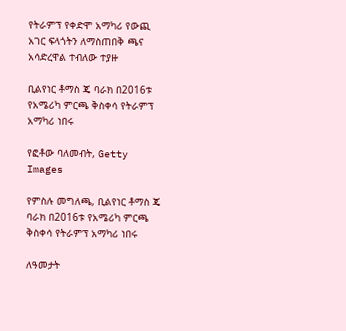የትራምፕ የቀድሞ አማካሪ የውጪ አገር ፍላጎትን ለማስጠበቅ ጫና አሳድረዋል ተብለው ተያዙ

ቢልየነር ቶማስ ጄ ባራክ በ2016ቱ የአሜሪካ ምርጫ ቅስቀሳ የትራምፕ አማካሪ ነበሩ

የፎቶው ባለመብት, Getty Images

የምስሉ መግለጫ, ቢልየነር ቶማስ ጄ ባራክ በ2016ቱ የአሜሪካ ምርጫ ቅስቀሳ የትራምፕ አማካሪ ነበሩ

ለዓመታት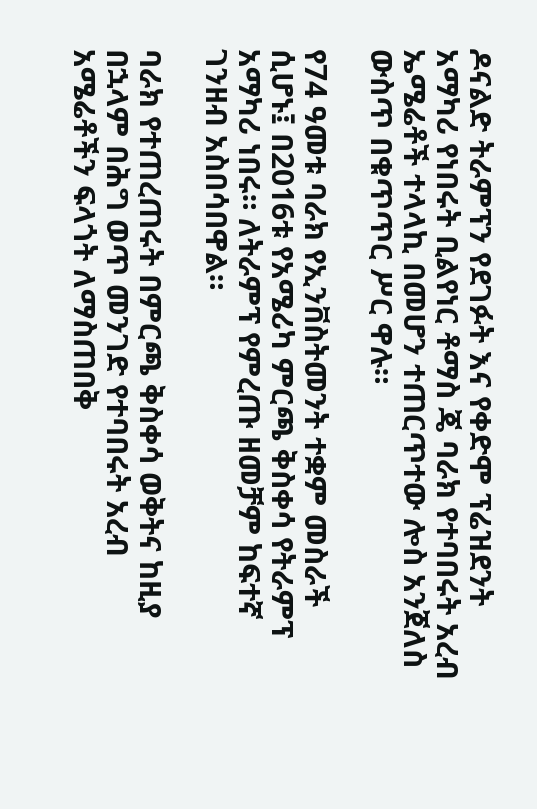ዶናልድ ትራምፕን የደገፉት እና የቀድሞ ፕሬዝደንት አማካሪ የነበሩት ቢልየነር ቶማስ ጄ ባራክ የተባበሩት አረብ ኤሜሬቶች ተላላኪ በመሆን ተጠርጥተው ሎስ አንጀለስ ውስጥ በቁጥጥር ሥር ዋሉ።

የ74 ዓመቱ ባራክ የኢንቨስትመንት ተቋም መስራች ሲሆኑ፤ በ2016ቱ የአሜሪካ ምርጫ ቅስቀሳ የትራምፕ አማካሪ ነበሩ። ለትራምፕ የምረጡ ዘመቻም ከፍተኛ ገንዘብ አስበሳበዋል።

ባራክ የተጠረጠሩት በምርጫ ቅስቀሳ ወቅትና ከዚያ በኋላም በሕግ ወጥ መንገድ የተባበሩት አረብ አሜሬቶችን ፍላጎት ለማስጠበቅ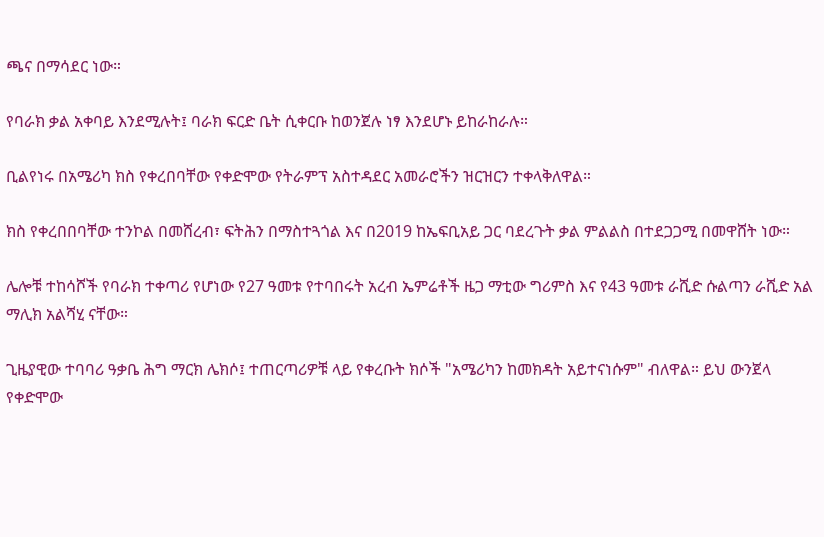ጫና በማሳደር ነው።

የባራክ ቃል አቀባይ እንደሚሉት፤ ባራክ ፍርድ ቤት ሲቀርቡ ከወንጀሉ ነፃ እንደሆኑ ይከራከራሉ።

ቢልየነሩ በአሜሪካ ክስ የቀረበባቸው የቀድሞው የትራምፕ አስተዳደር አመራሮችን ዝርዝርን ተቀላቅለዋል።

ክስ የቀረበበባቸው ተንኮል በመሸረብ፣ ፍትሕን በማስተጓጎል እና በ2019 ከኤፍቢአይ ጋር ባደረጉት ቃል ምልልስ በተደጋጋሚ በመዋሸት ነው።

ሌሎቹ ተከሳሾች የባራክ ተቀጣሪ የሆነው የ27 ዓመቱ የተባበሩት አረብ ኤምሬቶች ዜጋ ማቲው ግሪምስ እና የ43 ዓመቱ ራሺድ ሱልጣን ራሺድ አል ማሊክ አልሻሂ ናቸው።

ጊዜያዊው ተባባሪ ዓቃቤ ሕግ ማርክ ሌክሶ፤ ተጠርጣሪዎቹ ላይ የቀረቡት ክሶች "አሜሪካን ከመክዳት አይተናነሱም" ብለዋል። ይህ ውንጀላ የቀድሞው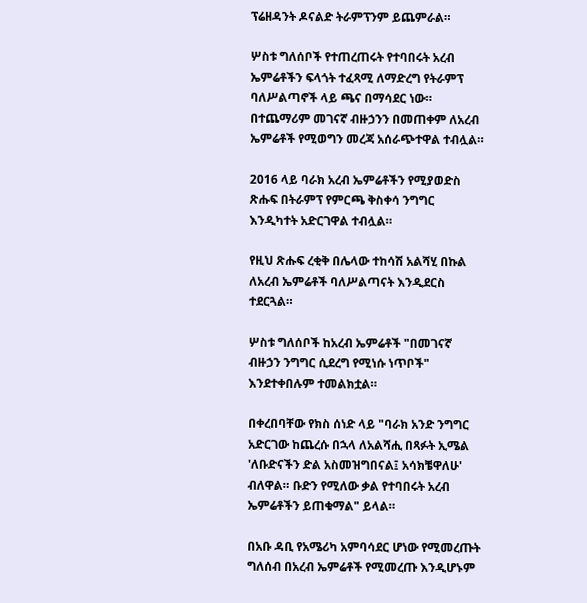ፕሬዘዳንት ዶናልድ ትራምፕንም ይጨምራል።

ሦስቱ ግለሰቦች የተጠረጠሩት የተባበሩት አረብ ኤምሬቶችን ፍላጎት ተፈጻሚ ለማድረግ የትራምፕ ባለሥልጣኖች ላይ ጫና በማሳደር ነው። በተጨማሪም መገናኛ ብዙኃንን በመጠቀም ለአረብ ኤምሬቶች የሚወግን መረጃ አሰራጭተዋል ተብሏል።

2016 ላይ ባራክ አረብ ኤምሬቶችን የሚያወድስ ጽሑፍ በትራምፕ የምርጫ ቅስቀሳ ንግግር እንዲካተት አድርገዋል ተብሏል።

የዚህ ጽሑፍ ረቂቅ በሌላው ተከሳሽ አልሻሂ በኩል ለአረብ ኤምሬቶች ባለሥልጣናት እንዲደርስ ተደርጓል።

ሦስቱ ግለሰቦች ከአረብ ኤምሬቶች "በመገናኛ ብዙኃን ንግግር ሲደረግ የሚነሱ ነጥቦች" እንደተቀበሉም ተመልክቷል።

በቀረበባቸው የክስ ሰነድ ላይ "ባራክ አንድ ንግግር አድርገው ከጨረሱ በኋላ ለአልሻሒ በጻፉት ኢሜል 'ለቡድናችን ድል አስመዝግበናል፤ አሳክቼዋለሁ' ብለዋል። ቡድን የሚለው ቃል የተባበሩት አረብ ኤምሬቶችን ይጠቁማል" ይላል።

በአቡ ዳቢ የአሜሪካ አምባሳደር ሆነው የሚመረጡት ግለሰብ በአረብ ኤምሬቶች የሚመረጡ እንዲሆኑም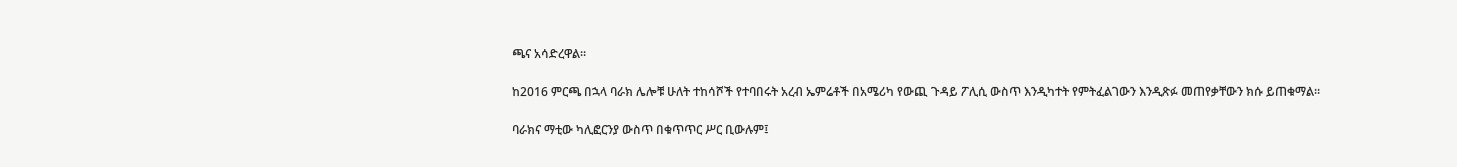ጫና አሳድረዋል።

ከ2016 ምርጫ በኋላ ባራክ ሌሎቹ ሁለት ተከሳሾች የተባበሩት አረብ ኤምሬቶች በአሜሪካ የውጪ ጉዳይ ፖሊሲ ውስጥ እንዲካተት የምትፈልገውን እንዲጽፉ መጠየቃቸውን ክሱ ይጠቁማል።

ባራክና ማቲው ካሊፎርንያ ውስጥ በቁጥጥር ሥር ቢውሉም፤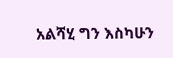አልሻሂ ግን እስካሁን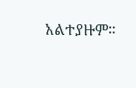አልተያዙም።